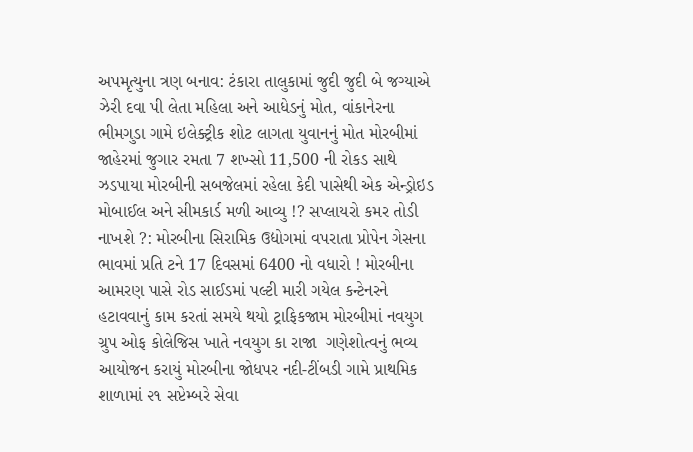અપમૃત્યુના ત્રણ બનાવ: ટંકારા તાલુકામાં જુદી જુદી બે જગ્યાએ ઝેરી દવા પી લેતા મહિલા અને આધેડનું મોત, વાંકાનેરના ભીમગુડા ગામે ઇલેક્ટ્રીક શોટ લાગતા યુવાનનું મોત મોરબીમાં જાહેરમાં જુગાર રમતા 7 શખ્સો 11,500 ની રોકડ સાથે ઝડપાયા મોરબીની સબજેલમાં રહેલા કેદી પાસેથી એક એન્ડ્રોઇડ મોબાઈલ અને સીમકાર્ડ મળી આવ્યુ !? સપ્લાયરો કમર તોડી નાખશે ?: મોરબીના સિરામિક ઉદ્યોગમાં વપરાતા પ્રોપેન ગેસના ભાવમાં પ્રતિ ટને 17 દિવસમાં 6400 નો વધારો ! મોરબીના આમરણ પાસે રોડ સાઈડમાં પલ્ટી મારી ગયેલ કન્ટેનરને હટાવવાનું કામ કરતાં સમયે થયો ટ્રાફિકજામ મોરબીમાં નવયુગ ગ્રુપ ઓફ કોલેજિસ ખાતે નવયુગ કા રાજા  ગણેશોત્વનું ભવ્ય આયોજન કરાયું મોરબીના જોધપર નદી-ટીંબડી ગામે પ્રાથમિક શાળામાં ૨૧ સપ્ટેમ્બરે સેવા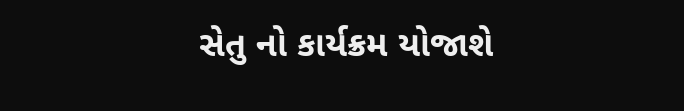સેતુ નો કાર્યક્રમ યોજાશે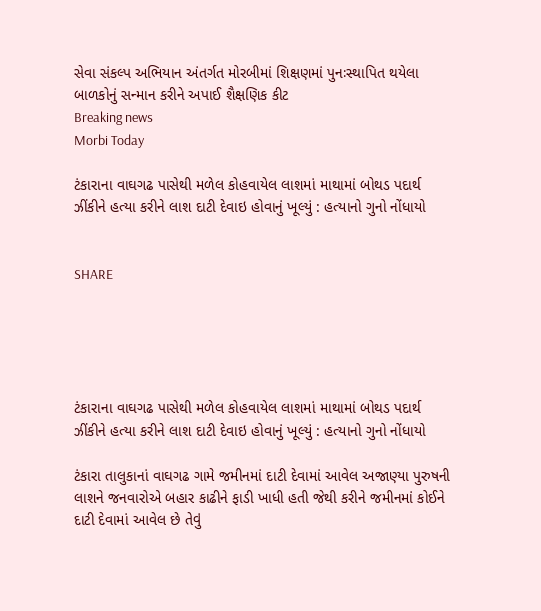સેવા સંકલ્પ અભિયાન અંતર્ગત મોરબીમાં શિક્ષણમાં પુનઃસ્થાપિત થયેલા બાળકોનું સન્માન કરીને અપાઈ શૈક્ષણિક કીટ
Breaking news
Morbi Today

ટંકારાના વાઘગઢ પાસેથી મળેલ કોહવાયેલ લાશમાં માથામાં બોથડ પદાર્થ ઝીંકીને હત્યા કરીને લાશ દાટી દેવાઇ હોવાનું ખૂલ્યું : હત્યાનો ગુનો નોંધાયો


SHARE





ટંકારાના વાઘગઢ પાસેથી મળેલ કોહવાયેલ લાશમાં માથામાં બોથડ પદાર્થ ઝીંકીને હત્યા કરીને લાશ દાટી દેવાઇ હોવાનું ખૂલ્યું : હત્યાનો ગુનો નોંધાયો

ટંકારા તાલુકાનાં વાઘગઢ ગામે જમીનમાં દાટી દેવામાં આવેલ અજાણ્યા પુરુષની લાશને જનવારોએ બહાર કાઢીને ફાડી ખાધી હતી જેથી કરીને જમીનમાં કોઈને દાટી દેવામાં આવેલ છે તેવું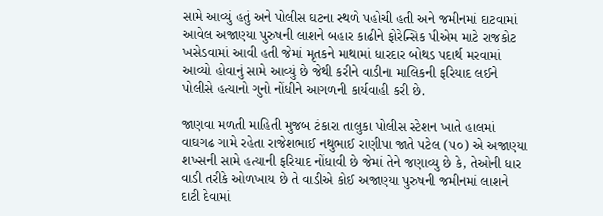સામે આવ્યું હતું અને પોલીસ ઘટના સ્થળે પહોચી હતી અને જમીનમાં દાટવામાં આવેલ અજાણ્યા પુરુષની લાશને બહાર કાઢીને ફોરેન્સિક પીએમ માટે રાજકોટ ખસેડવામાં આવી હતી જેમાં મૃતકને માથામાં ધારદાર બોથડ પદાર્થ મરવામાં આવ્યો હોવાનું સામે આવ્યું છે જેથી કરીને વાડીના માલિકની ફરિયાદ લઈને પોલીસે હત્યાનો ગુનો નોંધીને આગળની કાર્યવાહી કરી છે.

જાણવા મળતી માહિતી મુજબ ટંકારા તાલુકા પોલીસ સ્ટેશન ખાતે હાલમાં વાઘગઢ ગામે રહેતા રાજેશભાઈ નથુભાઈ રાણીપા જાતે પટેલ (૫૦) એ અજાણ્યા શખ્સની સામે હત્યાની ફરિયાદ નોંધાવી છે જેમાં તેને જણાવ્યુ છે કે, તેઓની ધાર વાડી તરીકે ઓળખાય છે તે વાડીએ કોઈ અજાણ્યા પુરુષની જમીનમાં લાશને દાટી દેવામાં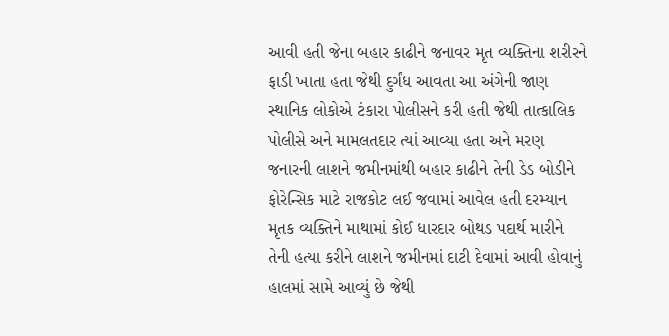આવી હતી જેના બહાર કાઢીને જનાવર મૃત વ્યક્તિના શરીરને ફાડી ખાતા હતા જેથી દુર્ગંધ આવતા આ અંગેની જાણ સ્થાનિક લોકોએ ટંકારા પોલીસને કરી હતી જેથી તાત્કાલિક પોલીસે અને મામલતદાર ત્યાં આવ્યા હતા અને મરણ જનારની લાશને જમીનમાંથી બહાર કાઢીને તેની ડેડ બોડીને ફોરેન્સિક માટે રાજકોટ લઈ જવામાં આવેલ હતી દરમ્યાન મૃતક વ્યક્તિને માથામાં કોઈ ધારદાર બોથડ પદાર્થ મારીને તેની હત્યા કરીને લાશને જમીનમાં દાટી દેવામાં આવી હોવાનું હાલમાં સામે આવ્યું છે જેથી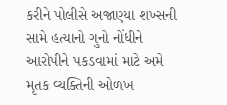કરીને પોલીસે અજાણ્યા શખ્સની સામે હત્યાનો ગુનો નોંધીને આરોપીને પકડવામાં માટે અમે મૃતક વ્યક્તિની ઓળખ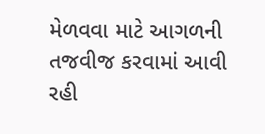મેળવવા માટે આગળની તજવીજ કરવામાં આવી રહી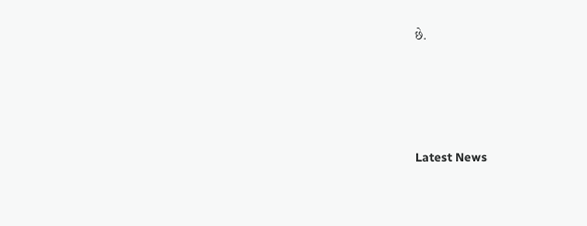છે.




Latest News